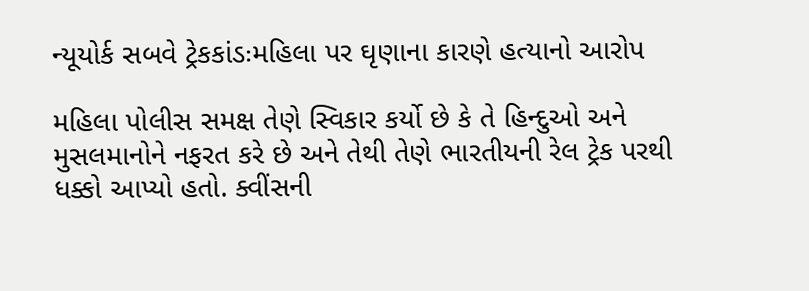ન્યૂયોર્ક સબવે ટ્રેકકાંડઃમહિલા પર ઘૃણાના કારણે હત્યાનો આરોપ

મહિલા પોલીસ સમક્ષ તેણે સ્વિકાર કર્યો છે કે તે હિન્દુઓ અને મુસલમાનોને નફરત કરે છે અને તેથી તેણે ભારતીયની રેલ ટ્રેક પરથી ધક્કો આપ્યો હતો. ક્વીંસની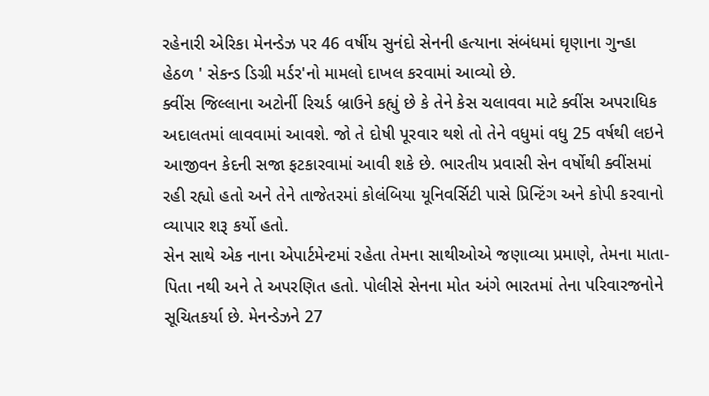રહેનારી એરિકા મેનન્ડેઝ પર 46 વર્ષીય સુનંદો સેનની હત્યાના સંબંધમાં ઘૃણાના ગુન્હા હેઠળ ' સેકન્ડ ડિગ્રી મર્ડર'નો મામલો દાખલ કરવામાં આવ્યો છે.
ક્વીંસ જિલ્લાના અટોર્ની રિચર્ડ બ્રાઉને કહ્યું છે કે તેને કેસ ચલાવવા માટે ક્વીંસ અપરાધિક અદાલતમાં લાવવામાં આવશે. જો તે દોષી પૂરવાર થશે તો તેને વધુમાં વધુ 25 વર્ષથી લઇને આજીવન કેદની સજા ફટકારવામાં આવી શકે છે. ભારતીય પ્રવાસી સેન વર્ષોથી ક્વીંસમાં રહી રહ્યો હતો અને તેને તાજેતરમાં કોલંબિયા યૂનિવર્સિટી પાસે પ્રિન્ટિંગ અને કોપી કરવાનો વ્યાપાર શરૂ કર્યો હતો.
સેન સાથે એક નાના એપાર્ટમેન્ટમાં રહેતા તેમના સાથીઓએ જણાવ્યા પ્રમાણે, તેમના માતા-પિતા નથી અને તે અપરણિત હતો. પોલીસે સેનના મોત અંગે ભારતમાં તેના પરિવારજનોને સૂચિતકર્યા છે. મેનન્ડેઝને 27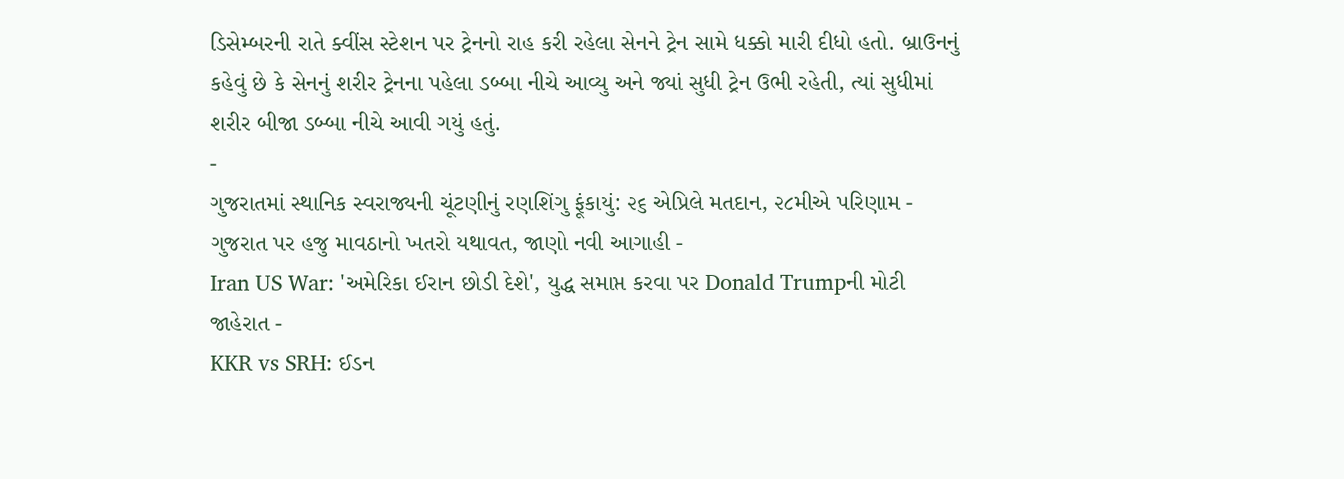ડિસેમ્બરની રાતે ક્વીંસ સ્ટેશન પર ટ્રેનનો રાહ કરી રહેલા સેનને ટ્રેન સામે ધક્કો મારી દીધો હતો. બ્રાઉનનું કહેવું છે કે સેનનું શરીર ટ્રેનના પહેલા ડબ્બા નીચે આવ્યુ અને જ્યાં સુધી ટ્રેન ઉભી રહેતી, ત્યાં સુધીમાં શરીર બીજા ડબ્બા નીચે આવી ગયું હતું.
-
ગુજરાતમાં સ્થાનિક સ્વરાજ્યની ચૂંટણીનું રણશિંગુ ફૂંકાયું: ૨૬ એપ્રિલે મતદાન, ૨૮મીએ પરિણામ -
ગુજરાત પર હજુ માવઠાનો ખતરો યથાવત, જાણો નવી આગાહી -
Iran US War: 'અમેરિકા ઈરાન છોડી દેશે', યુદ્ધ સમાપ્ત કરવા પર Donald Trumpની મોટી જાહેરાત -
KKR vs SRH: ઈડન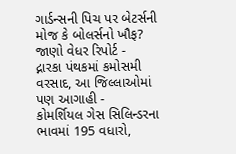ગાર્ડન્સની પિચ પર બેટર્સની મોજ કે બોલર્સનો ખૌફ? જાણો વેધર રિપોર્ટ -
દ્નારકા પંથકમાં કમોસમી વરસાદ, આ જિલ્લાઓમાં પણ આગાહી -
કોમર્શિયલ ગેસ સિલિન્ડરના ભાવમાં 195 વધારો,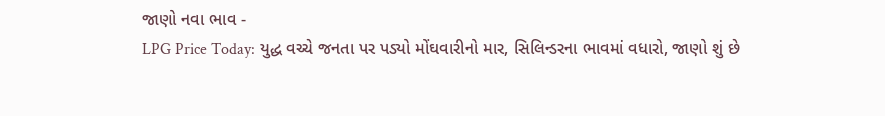જાણો નવા ભાવ -
LPG Price Today: યુદ્ધ વચ્ચે જનતા પર પડ્યો મોંઘવારીનો માર, સિલિન્ડરના ભાવમાં વધારો, જાણો શું છે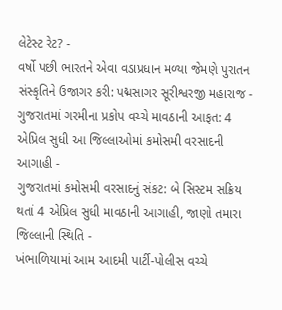લેટેસ્ટ રેટ? -
વર્ષો પછી ભારતને એવા વડાપ્રધાન મળ્યા જેમણે પુરાતન સંસ્કૃતિને ઉજાગર કરી: પદ્મસાગર સૂરીશ્વરજી મહારાજ -
ગુજરાતમાં ગરમીના પ્રકોપ વચ્ચે માવઠાની આફત: 4 એપ્રિલ સુધી આ જિલ્લાઓમાં કમોસમી વરસાદની આગાહી -
ગુજરાતમાં કમોસમી વરસાદનું સંકટ: બે સિસ્ટમ સક્રિય થતાં 4 એપ્રિલ સુધી માવઠાની આગાહી, જાણો તમારા જિલ્લાની સ્થિતિ -
ખંભાળિયામાં આમ આદમી પાર્ટી-પોલીસ વચ્ચે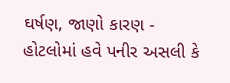ઘર્ષણ, જાણો કારણ -
હોટલોમાં હવે પનીર અસલી કે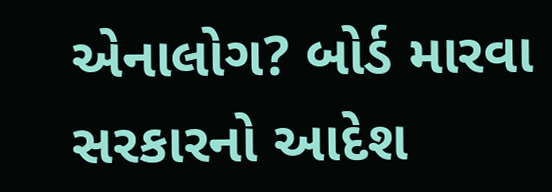એનાલોગ? બોર્ડ મારવા સરકારનો આદેશ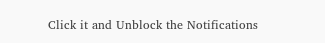Click it and Unblock the Notifications